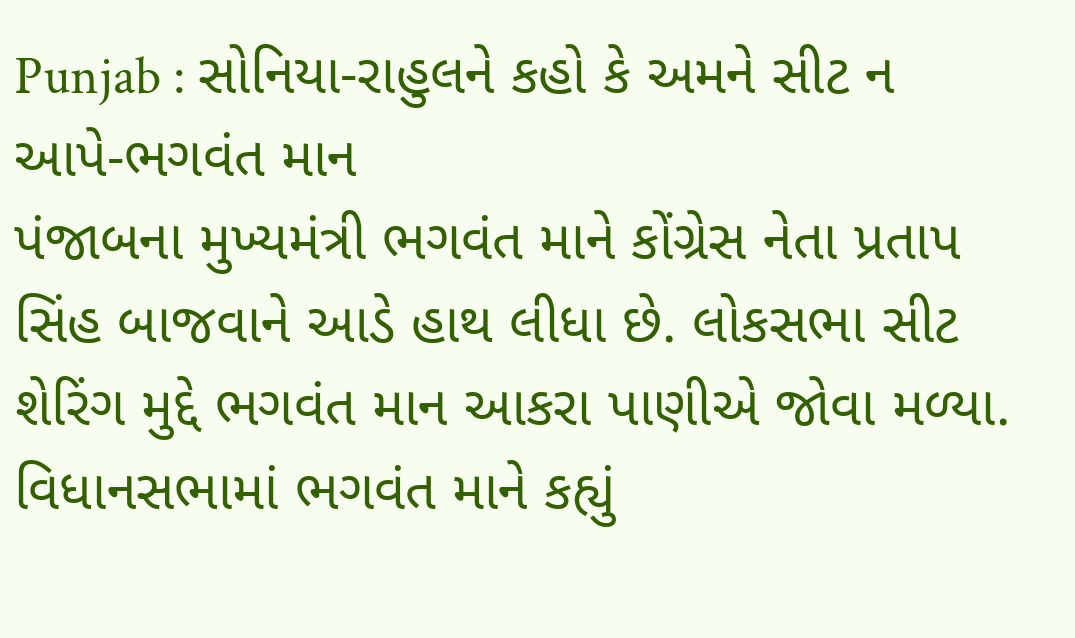Punjab : સોનિયા-રાહુલને કહો કે અમને સીટ ન આપે-ભગવંત માન
પંજાબના મુખ્યમંત્રી ભગવંત માને કોંગ્રેસ નેતા પ્રતાપ સિંહ બાજવાને આડે હાથ લીધા છે. લોકસભા સીટ શેરિંગ મુદ્દે ભગવંત માન આકરા પાણીએ જોવા મળ્યા.
વિધાનસભામાં ભગવંત માને કહ્યું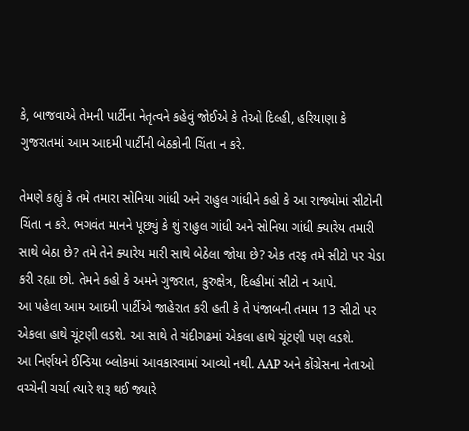કે, બાજવાએ તેમની પાર્ટીના નેતૃત્વને કહેવું જોઈએ કે તેઓ દિલ્હી, હરિયાણા કે ગુજરાતમાં આમ આદમી પાર્ટીની બેઠકોની ચિંતા ન કરે.

તેમણે કહ્યું કે તમે તમારા સોનિયા ગાંધી અને રાહુલ ગાંધીને કહો કે આ રાજ્યોમાં સીટોની ચિંતા ન કરે. ભગવંત માનને પૂછ્યું કે શું રાહુલ ગાંધી અને સોનિયા ગાંધી ક્યારેય તમારી સાથે બેઠા છે? તમે તેને ક્યારેય મારી સાથે બેઠેલા જોયા છે? એક તરફ તમે સીટો પર ચેડા કરી રહ્યા છો. તેમને કહો કે અમને ગુજરાત, કુરુક્ષેત્ર, દિલ્હીમાં સીટો ન આપે.
આ પહેલા આમ આદમી પાર્ટીએ જાહેરાત કરી હતી કે તે પંજાબની તમામ 13 સીટો પર એકલા હાથે ચૂંટણી લડશે. આ સાથે તે ચંદીગઢમાં એકલા હાથે ચૂંટણી પણ લડશે.
આ નિર્ણયને ઈન્ડિયા બ્લોકમાં આવકારવામાં આવ્યો નથી. AAP અને કોંગ્રેસના નેતાઓ વચ્ચેની ચર્ચા ત્યારે શરૂ થઈ જ્યારે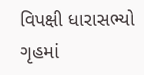વિપક્ષી ધારાસભ્યો ગૃહમાં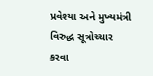પ્રવેશ્યા અને મુખ્યમંત્રી વિરુદ્ધ સૂત્રોચ્ચાર કરવા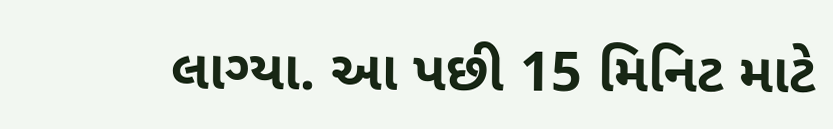લાગ્યા. આ પછી 15 મિનિટ માટે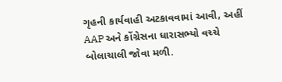ગૃહની કાર્યવાહી અટકાવવામાં આવી, અહીં AAP અને કોંગ્રેસના ધારાસભ્યો વચ્ચે બોલાચાલી જોવા મળી.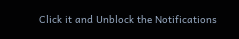Click it and Unblock the Notifications